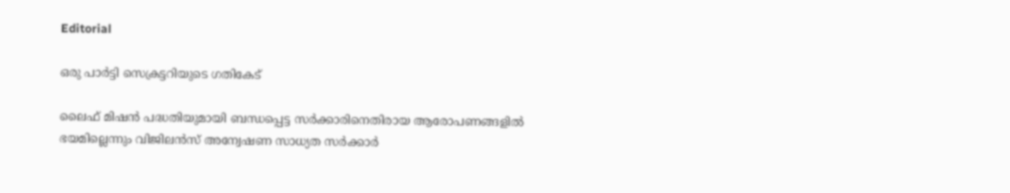Editorial

ഒരു പാര്‍ട്ടി സെക്രട്ടറിയുടെ ഗതികേട്‌

ലൈഫ്‌ മിഷന്‍ പദ്ധതിയുമായി ബന്ധപ്പെട്ട സര്‍ക്കാരിനെതിരായ ആരോപണങ്ങളില്‍ ഭയമില്ലെന്നും വിജിലന്‍സ്‌ അന്വേഷണ സാധ്യത സര്‍ക്കാര്‍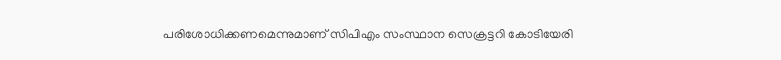പരിശോധിക്കണമെന്നുമാണ്‌ സിപിഎം സംസ്ഥാന സെക്രട്ടറി കോടിയേരി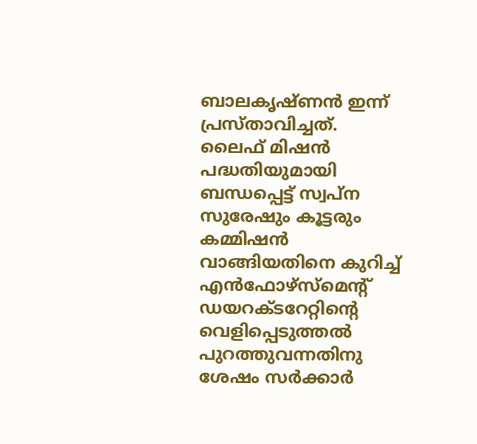ബാലകൃഷ്‌ണന്‍ ഇന്ന്‌ പ്രസ്‌താവിച്ചത്‌. ലൈഫ്‌ മിഷന്‍ പദ്ധതിയുമായി ബന്ധപ്പെട്ട്‌ സ്വപ്‌ന സുരേഷും കൂട്ടരും കമ്മിഷന്‍ വാങ്ങിയതിനെ കുറിച്ച്‌ എന്‍ഫോഴ്‌സ്‌മെന്റ്‌ ഡയറക്‌ടറേറ്റിന്റെ വെളിപ്പെടുത്തല്‍ പുറത്തുവന്നതിനു ശേഷം സര്‍ക്കാര്‍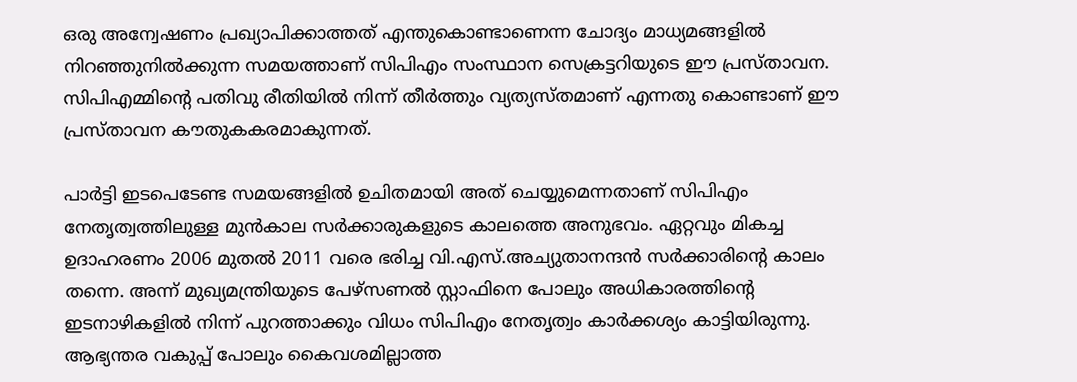ഒരു അന്വേഷണം പ്രഖ്യാപിക്കാത്തത്‌ എന്തുകൊണ്ടാണെന്ന ചോദ്യം മാധ്യമങ്ങളില്‍ നിറഞ്ഞുനില്‍ക്കുന്ന സമയത്താണ്‌ സിപിഎം സംസ്ഥാന സെക്രട്ടറിയുടെ ഈ പ്രസ്‌താവന. സിപിഎമ്മിന്റെ പതിവു രീതിയില്‍ നിന്ന്‌ തീര്‍ത്തും വ്യത്യസ്‌തമാണ്‌ എന്നതു കൊണ്ടാണ്‌ ഈ പ്രസ്‌താവന കൗതുകകരമാകുന്നത്‌.

പാര്‍ട്ടി ഇടപെടേണ്ട സമയങ്ങളില്‍ ഉചിതമായി അത്‌ ചെയ്യുമെന്നതാണ്‌ സിപിഎം നേതൃത്വത്തിലുള്ള മുന്‍കാല സര്‍ക്കാരുകളുടെ കാലത്തെ അനുഭവം. ഏറ്റവും മികച്ച ഉദാഹരണം 2006 മുതല്‍ 2011 വരെ ഭരിച്ച വി.എസ്‌.അച്യുതാനന്ദന്‍ സര്‍ക്കാരിന്റെ കാലം തന്നെ. അന്ന്‌ മുഖ്യമന്ത്രിയുടെ പേഴ്‌സണല്‍ സ്റ്റാഫിനെ പോലും അധികാരത്തിന്റെ ഇടനാഴികളില്‍ നിന്ന്‌ പുറത്താക്കും വിധം സിപിഎം നേതൃത്വം കാര്‍ക്കശ്യം കാട്ടിയിരുന്നു. ആഭ്യന്തര വകുപ്പ്‌ പോലും കൈവശമില്ലാത്ത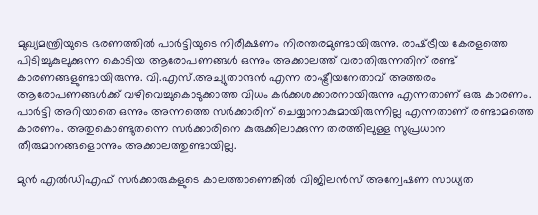മുഖ്യമന്ത്രിയുടെ ഭരണത്തില്‍ പാര്‍ട്ടിയുടെ നിരീക്ഷണം നിരന്തരമുണ്ടായിരുന്നു. രാഷ്‌ട്രീയ കേരളത്തെ പിടിച്ചുകുലുക്കുന്ന കൊടിയ ആരോപണങ്ങള്‍ ഒന്നും അക്കാലത്ത്‌ വരാതിരുന്നതിന്‌ രണ്ട്‌ കാരണങ്ങളുണ്ടായിരുന്നു. വി.എസ്‌.അച്യുതാന്ദന്‍ എന്ന രാഷ്ട്രീയനേതാവ്‌ അത്തരം ആരോപണങ്ങള്‍ക്ക്‌ വഴിവെച്ചുകൊടുക്കാത്ത വിധം കര്‍ക്കശക്കാരനായിരുന്നു എന്നതാണ്‌ ഒരു കാരണം. പാര്‍ട്ടി അറിയാതെ ഒന്നും അന്നത്തെ സര്‍ക്കാരിന്‌ ചെയ്യാനാകുമായിരുന്നില്ല എന്നതാണ്‌ രണ്ടാമത്തെ കാരണം. അതുകൊണ്ടുതന്നെ സര്‍ക്കാരിനെ കുരുക്കിലാക്കുന്ന തരത്തിലുള്ള സുപ്രധാന തീരുമാനങ്ങളൊന്നും അക്കാലത്തുണ്ടായില്ല.

മുന്‍ എല്‍ഡിഎഫ്‌ സര്‍ക്കാരുകളുടെ കാലത്താണെങ്കില്‍ വിജിലന്‍സ്‌ അന്വേഷണ സാധ്യത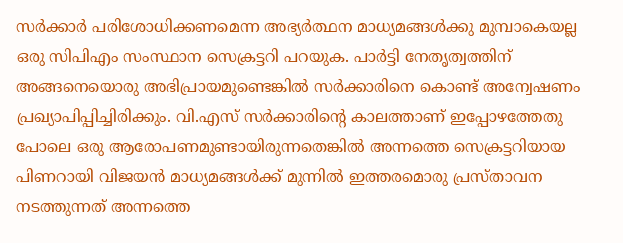സര്‍ക്കാര്‍ പരിശോധിക്കണമെന്ന അഭ്യര്‍ത്ഥന മാധ്യമങ്ങള്‍ക്കു മുമ്പാകെയല്ല ഒരു സിപിഎം സംസ്ഥാന സെക്രട്ടറി പറയുക. പാര്‍ട്ടി നേതൃത്വത്തിന്‌ അങ്ങനെയൊരു അഭിപ്രായമുണ്ടെങ്കില്‍ സര്‍ക്കാരിനെ കൊണ്ട്‌ അന്വേഷണം പ്രഖ്യാപിപ്പിച്ചിരിക്കും. വി.എസ്‌ സര്‍ക്കാരിന്റെ കാലത്താണ്‌ ഇപ്പോഴത്തേതു പോലെ ഒരു ആരോപണമുണ്ടായിരുന്നതെങ്കില്‍ അന്നത്തെ സെക്രട്ടറിയായ പിണറായി വിജയന്‍ മാധ്യമങ്ങള്‍ക്ക്‌ മുന്നില്‍ ഇത്തരമൊരു പ്രസ്‌താവന നടത്തുന്നത്‌ അന്നത്തെ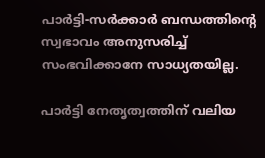പാര്‍ട്ടി-സര്‍ക്കാര്‍ ബന്ധത്തിന്റെ സ്വഭാവം അനുസരിച്ച്‌ സംഭവിക്കാനേ സാധ്യതയില്ല.

പാര്‍ട്ടി നേതൃത്വത്തിന്‌ വലിയ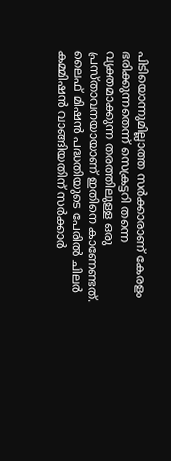പിടിയൊന്നുമില്ലാത്ത സര്‍ക്കാരാണ്‌ കേരളം ഭരിക്കുന്നതെന്ന്‌ സെക്രട്ടറി തന്നെ വ്യക്തമാക്കുന്ന തരത്തിലുള്ള ഒരു പ്രസ്‌താവനയായാണ്‌ ഇതിനെ കാണേണ്ടത്‌. ലൈഫ്‌ മിഷന്‍ പദ്ധതിയുടെ പേരില്‍ ചിലര്‍ കമ്മിഷന്‍ വാങ്ങിയതിന്‌ സര്‍ക്കാര്‍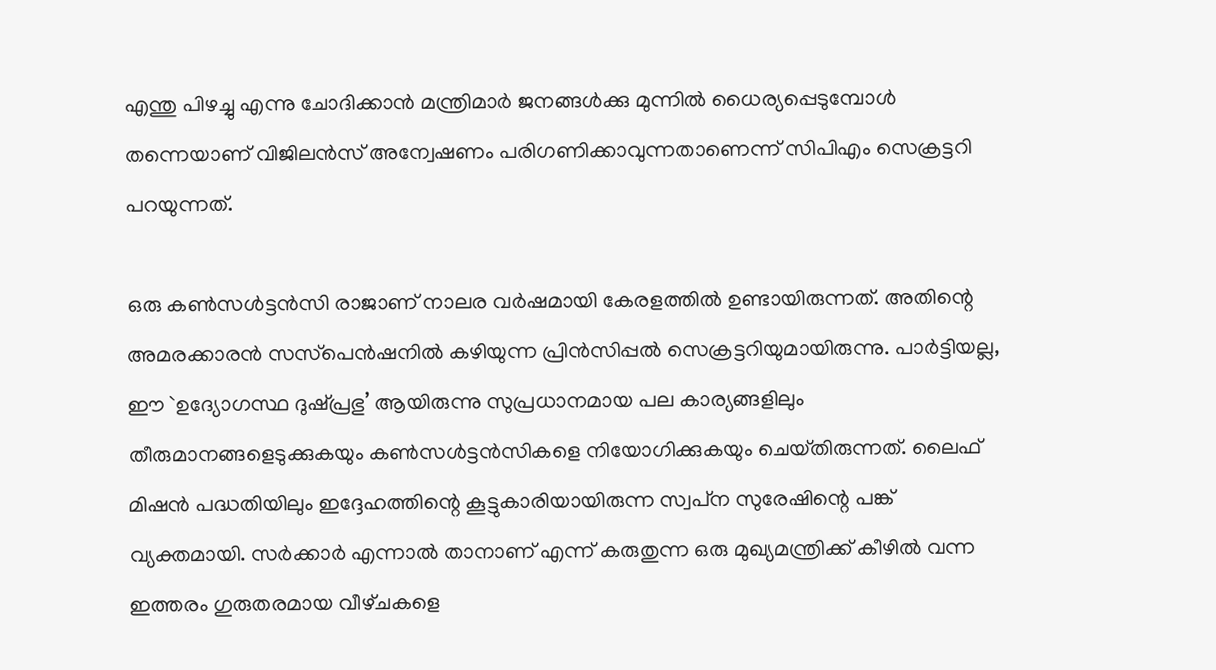എന്തു പിഴച്ചു എന്നു ചോദിക്കാന്‍ മന്ത്രിമാര്‍ ജനങ്ങള്‍ക്കു മുന്നില്‍ ധൈര്യപ്പെടുമ്പോള്‍ തന്നെയാണ്‌ വിജിലന്‍സ്‌ അന്വേഷണം പരിഗണിക്കാവുന്നതാണെന്ന്‌ സിപിഎം സെക്രട്ടറി പറയുന്നത്‌.

ഒരു കണ്‍സള്‍ട്ടന്‍സി രാജാണ്‌ നാലര വര്‍ഷമായി കേരളത്തില്‍ ഉണ്ടായിരുന്നത്‌. അതിന്റെ അമരക്കാരന്‍ സസ്‌പെന്‍ഷനില്‍ കഴിയുന്ന പ്രിന്‍സിപ്പല്‍ സെക്രട്ടറിയുമായിരുന്നു. പാര്‍ട്ടിയല്ല, ഈ `ഉദ്യോഗസ്ഥ ദുഷ്‌പ്രഭു’ ആയിരുന്നു സുപ്രധാനമായ പല കാര്യങ്ങളിലും തീരുമാനങ്ങളെടുക്കുകയും കണ്‍സള്‍ട്ടന്‍സികളെ നിയോഗിക്കുകയും ചെയ്‌തിരുന്നത്‌. ലൈഫ്‌ മിഷന്‍ പദ്ധതിയിലും ഇദ്ദേഹത്തിന്റെ കൂട്ടുകാരിയായിരുന്ന സ്വപ്‌ന സുരേഷിന്റെ പങ്ക്‌ വ്യക്തമായി. സര്‍ക്കാര്‍ എന്നാല്‍ താനാണ്‌ എന്ന്‌ കരുതുന്ന ഒരു മുഖ്യമന്ത്രിക്ക്‌ കീഴില്‍ വന്ന ഇത്തരം ഗുരുതരമായ വീഴ്‌ചകളെ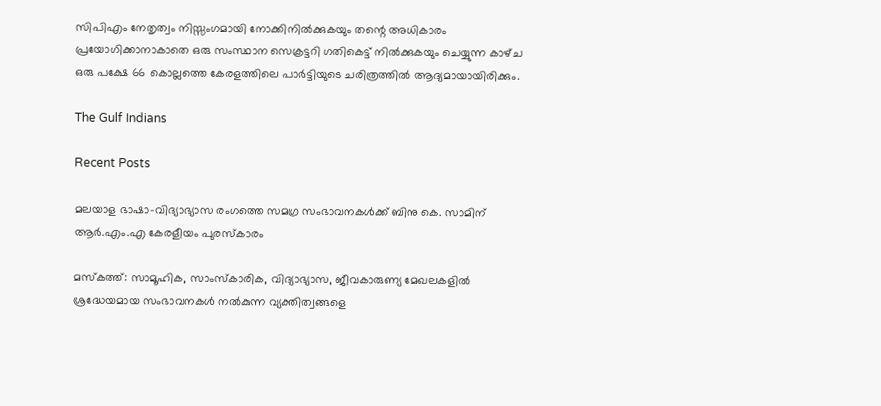സിപിഎം നേതൃത്വം നിസ്സംഗമായി നോക്കിനില്‍ക്കുകയും തന്റെ അധികാരം പ്രയോഗിക്കാനാകാതെ ഒരു സംസ്ഥാന സെക്രട്ടറി ഗതികെട്ട്‌ നില്‍ക്കുകയും ചെയ്യുന്ന കാഴ്‌ച ഒരു പക്ഷേ 66 കൊല്ലത്തെ കേരളത്തിലെ പാര്‍ട്ടിയുടെ ചരിത്രത്തില്‍ ആദ്യമായായിരിക്കും.

The Gulf Indians

Recent Posts

മലയാള ഭാഷാ–വിദ്യാഭ്യാസ രംഗത്തെ സമഗ്ര സംഭാവനകൾക്ക് ബിനു കെ. സാമിന് ആർ.എം.എ കേരളീയം പുരസ്‌കാരം

മസ്കത്ത്: സാമൂഹിക, സാംസ്‌കാരിക, വിദ്യാഭ്യാസ, ജീവകാരുണ്യ മേഖലകളിൽ ശ്രദ്ധേയമായ സംഭാവനകൾ നൽകുന്ന വ്യക്തിത്വങ്ങളെ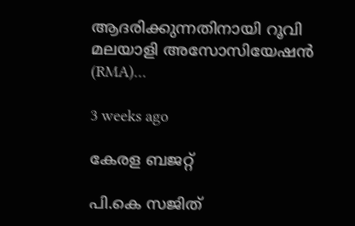ആദരിക്കുന്നതിനായി റൂവി മലയാളി അസോസിയേഷൻ (RMA)…

3 weeks ago

കേരള ബജറ്റ്

പി.കെ സജിത്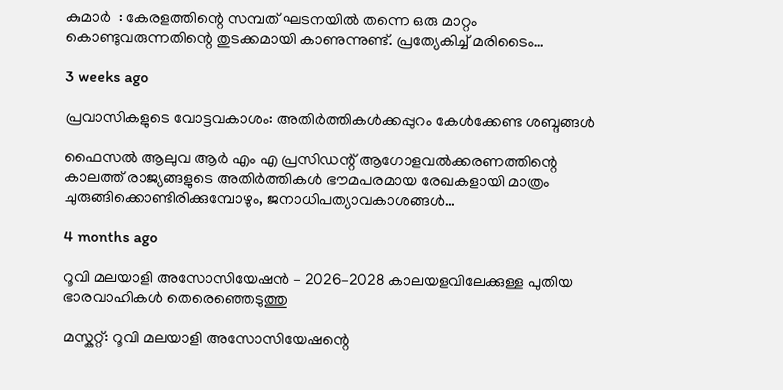കുമാര്‍  : കേരളത്തിന്റെ സമ്പത് ഘടനയിൽ തന്നെ ഒരു മാറ്റം കൊണ്ടുവരുന്നതിന്റെ തുടക്കമായി കാണുന്നുണ്ട്. പ്രത്യേകിച്ച് മരിടൈം…

3 weeks ago

പ്രവാസികളുടെ വോട്ടവകാശം: അതിർത്തികൾക്കപ്പുറം കേൾക്കേണ്ട ശബ്ദങ്ങൾ

ഫൈസൽ ആലുവ ആർ എം എ പ്രസിഡന്റ് ആഗോളവൽക്കരണത്തിന്റെ കാലത്ത് രാജ്യങ്ങളുടെ അതിർത്തികൾ ഭൗമപരമായ രേഖകളായി മാത്രം ചുരുങ്ങിക്കൊണ്ടിരിക്കുമ്പോഴും, ജനാധിപത്യാവകാശങ്ങൾ…

4 months ago

റൂവി മലയാളി അസോസിയേഷൻ – 2026–2028 കാലയളവിലേക്കുള്ള പുതിയ ഭാരവാഹികൾ തെരെഞ്ഞെടുത്തു

മസ്കറ്റ്: റൂവി മലയാളി അസോസിയേഷന്റെ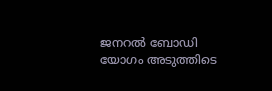ജനറൽ ബോഡി യോഗം അടുത്തിടെ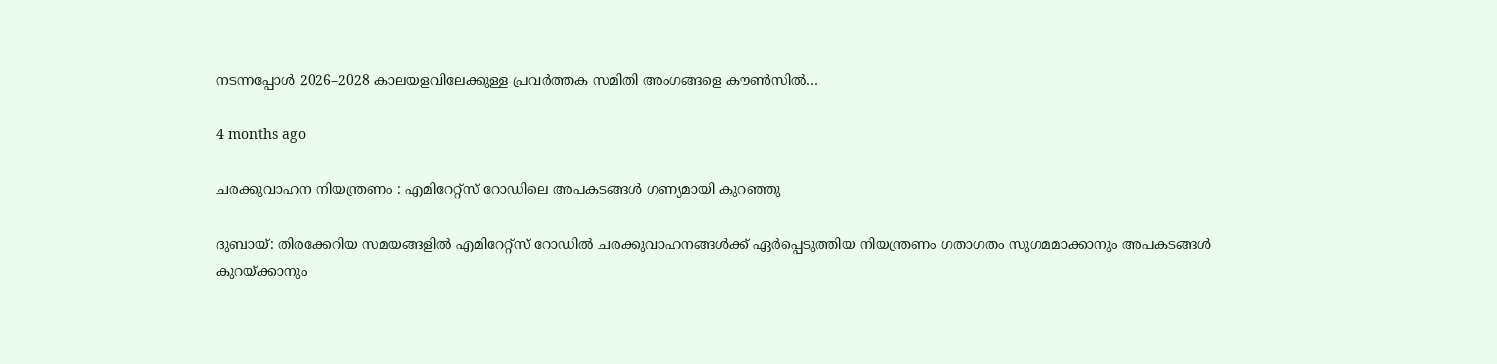നടന്നപ്പോൾ 2026–2028 കാലയളവിലേക്കുള്ള പ്രവർത്തക സമിതി അംഗങ്ങളെ കൗൺസിൽ…

4 months ago

ചരക്കുവാഹന നിയന്ത്രണം : എമിറേറ്റ്സ് റോഡിലെ അപകടങ്ങൾ ഗണ്യമായി കുറഞ്ഞു

ദുബായ്: തിരക്കേറിയ സമയങ്ങളിൽ എമിറേറ്റ്സ് റോഡിൽ ചരക്കുവാഹനങ്ങൾക്ക് ഏർപ്പെടുത്തിയ നിയന്ത്രണം ഗതാഗതം സുഗമമാക്കാനും അപകടങ്ങൾ കുറയ്ക്കാനും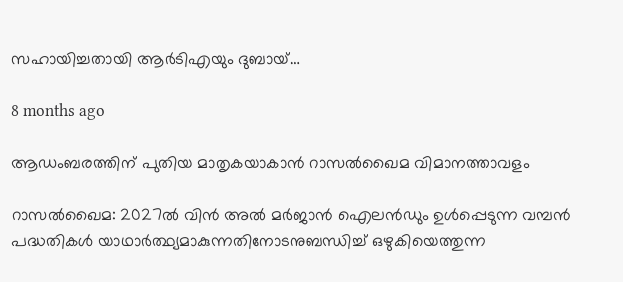സഹായിച്ചതായി ആർടിഎയും ദുബായ്…

8 months ago

ആഡംബരത്തിന് പുതിയ മാതൃകയാകാൻ റാസൽഖൈമ വിമാനത്താവളം

റാസൽഖൈമ: 2027ൽ വിൻ അൽ മർജാൻ ഐലൻഡും ഉൾപ്പെടുന്ന വമ്പൻ പദ്ധതികൾ യാഥാർത്ഥ്യമാകുന്നതിനോടനുബന്ധിച്ച് ഒഴുകിയെത്തുന്ന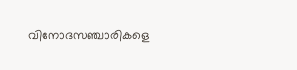വിനോദസഞ്ചാരികളെ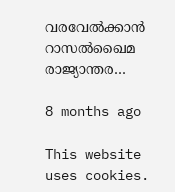വരവേൽക്കാൻ റാസൽഖൈമ രാജ്യാന്തര…

8 months ago

This website uses cookies.